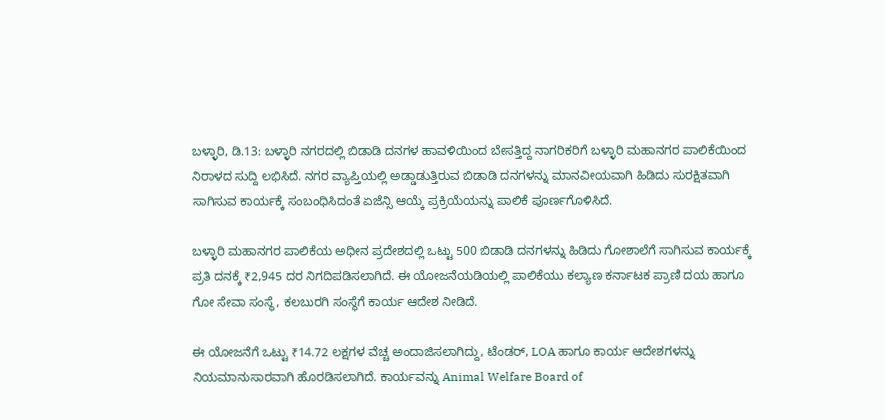ಬಳ್ಳಾರಿ, ಡಿ.13: ಬಳ್ಳಾರಿ ನಗರದಲ್ಲಿ ಬಿಡಾಡಿ ದನಗಳ ಹಾವಳಿಯಿಂದ ಬೇಸತ್ತಿದ್ದ ನಾಗರಿಕರಿಗೆ ಬಳ್ಳಾರಿ ಮಹಾನಗರ ಪಾಲಿಕೆಯಿಂದ ನಿರಾಳದ ಸುದ್ದಿ ಲಭಿಸಿದೆ. ನಗರ ವ್ಯಾಪ್ತಿಯಲ್ಲಿ ಅಡ್ಡಾಡುತ್ತಿರುವ ಬಿಡಾಡಿ ದನಗಳನ್ನು ಮಾನವೀಯವಾಗಿ ಹಿಡಿದು ಸುರಕ್ಷಿತವಾಗಿ ಸಾಗಿಸುವ ಕಾರ್ಯಕ್ಕೆ ಸಂಬಂಧಿಸಿದಂತೆ ಏಜೆನ್ಸಿ ಆಯ್ಕೆ ಪ್ರಕ್ರಿಯೆಯನ್ನು ಪಾಲಿಕೆ ಪೂರ್ಣಗೊಳಿಸಿದೆ.

ಬಳ್ಳಾರಿ ಮಹಾನಗರ ಪಾಲಿಕೆಯ ಅಧೀನ ಪ್ರದೇಶದಲ್ಲಿ ಒಟ್ಟು 500 ಬಿಡಾಡಿ ದನಗಳನ್ನು ಹಿಡಿದು ಗೋಶಾಲೆಗೆ ಸಾಗಿಸುವ ಕಾರ್ಯಕ್ಕೆ ಪ್ರತಿ ದನಕ್ಕೆ ₹2,945 ದರ ನಿಗದಿಪಡಿಸಲಾಗಿದೆ. ಈ ಯೋಜನೆಯಡಿಯಲ್ಲಿ ಪಾಲಿಕೆಯು ಕಲ್ಯಾಣ ಕರ್ನಾಟಕ ಪ್ರಾಣಿ ದಯ ಹಾಗೂ ಗೋ ಸೇವಾ ಸಂಸ್ಥೆ, ಕಲಬುರಗಿ ಸಂಸ್ಥೆಗೆ ಕಾರ್ಯ ಆದೇಶ ನೀಡಿದೆ.

ಈ ಯೋಜನೆಗೆ ಒಟ್ಟು ₹14.72 ಲಕ್ಷಗಳ ವೆಚ್ಚ ಅಂದಾಜಿಸಲಾಗಿದ್ದು, ಟೆಂಡರ್, LOA ಹಾಗೂ ಕಾರ್ಯ ಆದೇಶಗಳನ್ನು ನಿಯಮಾನುಸಾರವಾಗಿ ಹೊರಡಿಸಲಾಗಿದೆ. ಕಾರ್ಯವನ್ನು Animal Welfare Board of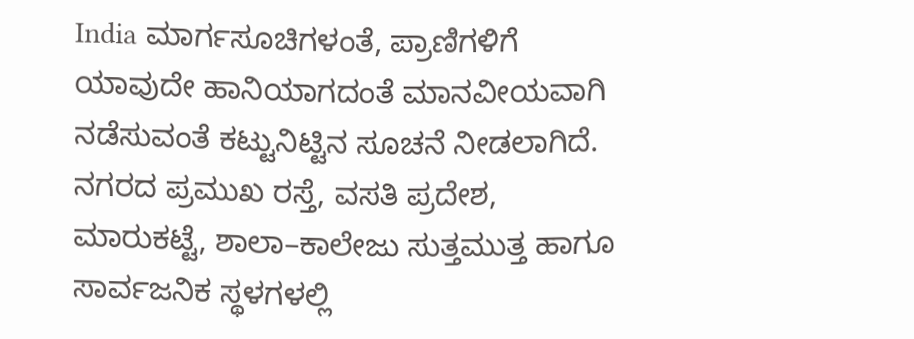India ಮಾರ್ಗಸೂಚಿಗಳಂತೆ, ಪ್ರಾಣಿಗಳಿಗೆ ಯಾವುದೇ ಹಾನಿಯಾಗದಂತೆ ಮಾನವೀಯವಾಗಿ ನಡೆಸುವಂತೆ ಕಟ್ಟುನಿಟ್ಟಿನ ಸೂಚನೆ ನೀಡಲಾಗಿದೆ.
ನಗರದ ಪ್ರಮುಖ ರಸ್ತೆ, ವಸತಿ ಪ್ರದೇಶ, ಮಾರುಕಟ್ಟೆ, ಶಾಲಾ–ಕಾಲೇಜು ಸುತ್ತಮುತ್ತ ಹಾಗೂ ಸಾರ್ವಜನಿಕ ಸ್ಥಳಗಳಲ್ಲಿ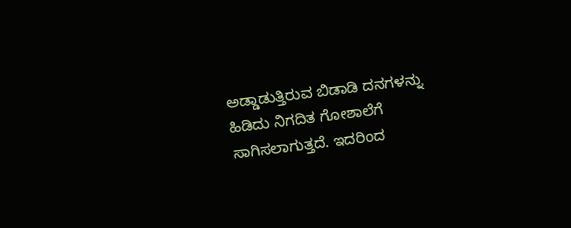ಅಡ್ಡಾಡುತ್ತಿರುವ ಬಿಡಾಡಿ ದನಗಳನ್ನು ಹಿಡಿದು ನಿಗದಿತ ಗೋಶಾಲೆಗೆ ಸಾಗಿಸಲಾಗುತ್ತದೆ. ಇದರಿಂದ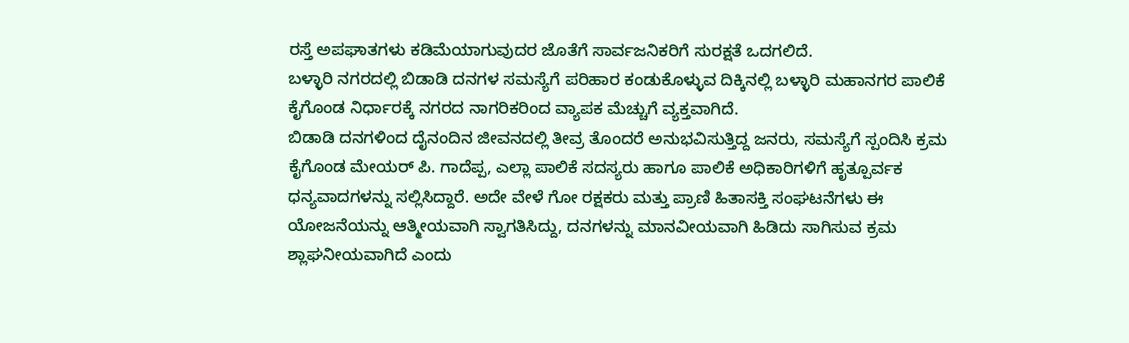ರಸ್ತೆ ಅಪಘಾತಗಳು ಕಡಿಮೆಯಾಗುವುದರ ಜೊತೆಗೆ ಸಾರ್ವಜನಿಕರಿಗೆ ಸುರಕ್ಷತೆ ಒದಗಲಿದೆ.
ಬಳ್ಳಾರಿ ನಗರದಲ್ಲಿ ಬಿಡಾಡಿ ದನಗಳ ಸಮಸ್ಯೆಗೆ ಪರಿಹಾರ ಕಂಡುಕೊಳ್ಳುವ ದಿಕ್ಕಿನಲ್ಲಿ ಬಳ್ಳಾರಿ ಮಹಾನಗರ ಪಾಲಿಕೆ ಕೈಗೊಂಡ ನಿರ್ಧಾರಕ್ಕೆ ನಗರದ ನಾಗರಿಕರಿಂದ ವ್ಯಾಪಕ ಮೆಚ್ಚುಗೆ ವ್ಯಕ್ತವಾಗಿದೆ.
ಬಿಡಾಡಿ ದನಗಳಿಂದ ದೈನಂದಿನ ಜೀವನದಲ್ಲಿ ತೀವ್ರ ತೊಂದರೆ ಅನುಭವಿಸುತ್ತಿದ್ದ ಜನರು, ಸಮಸ್ಯೆಗೆ ಸ್ಪಂದಿಸಿ ಕ್ರಮ ಕೈಗೊಂಡ ಮೇಯರ್ ಪಿ. ಗಾದೆಪ್ಪ, ಎಲ್ಲಾ ಪಾಲಿಕೆ ಸದಸ್ಯರು ಹಾಗೂ ಪಾಲಿಕೆ ಅಧಿಕಾರಿಗಳಿಗೆ ಹೃತ್ಪೂರ್ವಕ ಧನ್ಯವಾದಗಳನ್ನು ಸಲ್ಲಿಸಿದ್ದಾರೆ. ಅದೇ ವೇಳೆ ಗೋ ರಕ್ಷಕರು ಮತ್ತು ಪ್ರಾಣಿ ಹಿತಾಸಕ್ತಿ ಸಂಘಟನೆಗಳು ಈ ಯೋಜನೆಯನ್ನು ಆತ್ಮೀಯವಾಗಿ ಸ್ವಾಗತಿಸಿದ್ದು, ದನಗಳನ್ನು ಮಾನವೀಯವಾಗಿ ಹಿಡಿದು ಸಾಗಿಸುವ ಕ್ರಮ ಶ್ಲಾಘನೀಯವಾಗಿದೆ ಎಂದು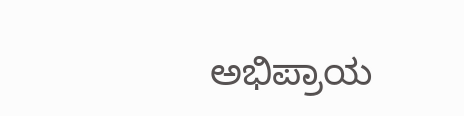ಅಭಿಪ್ರಾಯ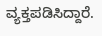ವ್ಯಕ್ತಪಡಿಸಿದ್ದಾರೆ.